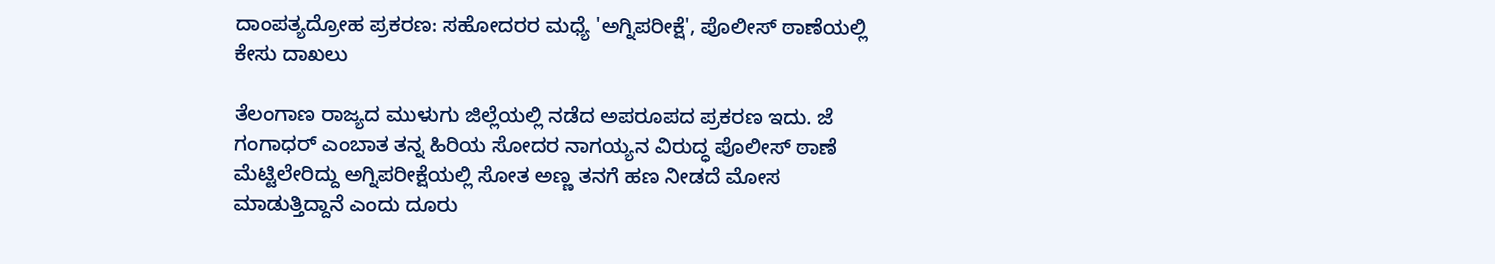ದಾಂಪತ್ಯದ್ರೋಹ ಪ್ರಕರಣ: ಸಹೋದರರ ಮಧ್ಯೆ 'ಅಗ್ನಿಪರೀಕ್ಷೆ', ಪೊಲೀಸ್ ಠಾಣೆಯಲ್ಲಿ ಕೇಸು ದಾಖಲು

ತೆಲಂಗಾಣ ರಾಜ್ಯದ ಮುಳುಗು ಜಿಲ್ಲೆಯಲ್ಲಿ ನಡೆದ ಅಪರೂಪದ ಪ್ರಕರಣ ಇದು. ಜೆ ಗಂಗಾಧರ್ ಎಂಬಾತ ತನ್ನ ಹಿರಿಯ ಸೋದರ ನಾಗಯ್ಯನ ವಿರುದ್ಧ ಪೊಲೀಸ್ ಠಾಣೆ ಮೆಟ್ಟಿಲೇರಿದ್ದು ಅಗ್ನಿಪರೀಕ್ಷೆಯಲ್ಲಿ ಸೋತ ಅಣ್ಣ ತನಗೆ ಹಣ ನೀಡದೆ ಮೋಸ ಮಾಡುತ್ತಿದ್ದಾನೆ ಎಂದು ದೂರು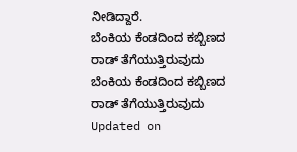ನೀಡಿದ್ದಾರೆ.
ಬೆಂಕಿಯ ಕೆಂಡದಿಂದ ಕಬ್ಬಿಣದ ರಾಡ್ ತೆಗೆಯುತ್ತಿರುವುದು
ಬೆಂಕಿಯ ಕೆಂಡದಿಂದ ಕಬ್ಬಿಣದ ರಾಡ್ ತೆಗೆಯುತ್ತಿರುವುದು
Updated on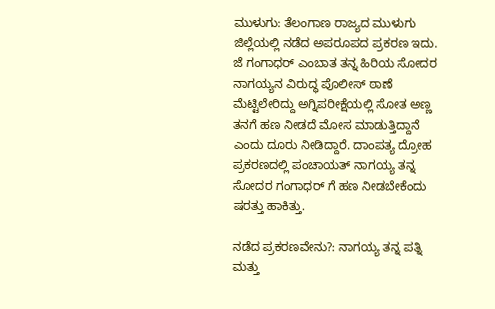ಮುಳುಗು: ತೆಲಂಗಾಣ ರಾಜ್ಯದ ಮುಳುಗು ಜಿಲ್ಲೆಯಲ್ಲಿ ನಡೆದ ಅಪರೂಪದ ಪ್ರಕರಣ ಇದು. ಜೆ ಗಂಗಾಧರ್ ಎಂಬಾತ ತನ್ನ ಹಿರಿಯ ಸೋದರ ನಾಗಯ್ಯನ ವಿರುದ್ಧ ಪೊಲೀಸ್ ಠಾಣೆ ಮೆಟ್ಟಿಲೇರಿದ್ದು ಅಗ್ನಿಪರೀಕ್ಷೆಯಲ್ಲಿ ಸೋತ ಅಣ್ಣ ತನಗೆ ಹಣ ನೀಡದೆ ಮೋಸ ಮಾಡುತ್ತಿದ್ದಾನೆ ಎಂದು ದೂರು ನೀಡಿದ್ದಾರೆ. ದಾಂಪತ್ಯ ದ್ರೋಹ ಪ್ರಕರಣದಲ್ಲಿ ಪಂಚಾಯತ್ ನಾಗಯ್ಯ ತನ್ನ ಸೋದರ ಗಂಗಾಧರ್ ಗೆ ಹಣ ನೀಡಬೇಕೆಂದು ಷರತ್ತು ಹಾಕಿತ್ತು.

ನಡೆದ ಪ್ರಕರಣವೇನು?: ನಾಗಯ್ಯ ತನ್ನ ಪತ್ನಿ ಮತ್ತು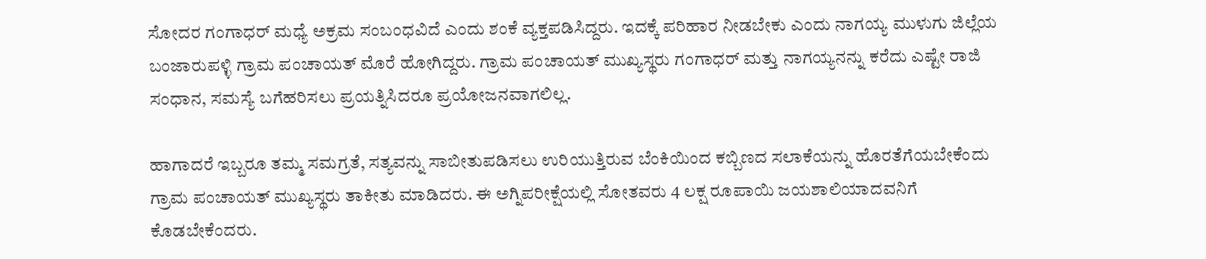ಸೋದರ ಗಂಗಾಧರ್ ಮಧ್ಯೆ ಅಕ್ರಮ ಸಂಬಂಧವಿದೆ ಎಂದು ಶಂಕೆ ವ್ಯಕ್ತಪಡಿಸಿದ್ದರು. ಇದಕ್ಕೆ ಪರಿಹಾರ ನೀಡಬೇಕು ಎಂದು ನಾಗಯ್ಯ ಮುಳುಗು ಜಿಲ್ಲೆಯ ಬಂಜಾರುಪಳ್ಳಿ ಗ್ರಾಮ ಪಂಚಾಯತ್ ಮೊರೆ ಹೋಗಿದ್ದರು. ಗ್ರಾಮ ಪಂಚಾಯತ್ ಮುಖ್ಯಸ್ಥರು ಗಂಗಾಧರ್ ಮತ್ತು ನಾಗಯ್ಯನನ್ನು ಕರೆದು ಎಷ್ಟೇ ರಾಜಿ ಸಂಧಾನ, ಸಮಸ್ಯೆ ಬಗೆಹರಿಸಲು ಪ್ರಯತ್ನಿಸಿದರೂ ಪ್ರಯೋಜನವಾಗಲಿಲ್ಲ.

ಹಾಗಾದರೆ ಇಬ್ಬರೂ ತಮ್ಮ ಸಮಗ್ರತೆ, ಸತ್ಯವನ್ನು ಸಾಬೀತುಪಡಿಸಲು ಉರಿಯುತ್ತಿರುವ ಬೆಂಕಿಯಿಂದ ಕಬ್ಬಿಣದ ಸಲಾಕೆಯನ್ನು ಹೊರತೆಗೆಯಬೇಕೆಂದು ಗ್ರಾಮ ಪಂಚಾಯತ್ ಮುಖ್ಯಸ್ಥರು ತಾಕೀತು ಮಾಡಿದರು. ಈ ಅಗ್ನಿಪರೀಕ್ಷೆಯಲ್ಲಿ ಸೋತವರು 4 ಲಕ್ಷ ರೂಪಾಯಿ ಜಯಶಾಲಿಯಾದವನಿಗೆ ಕೊಡಬೇಕೆಂದರು.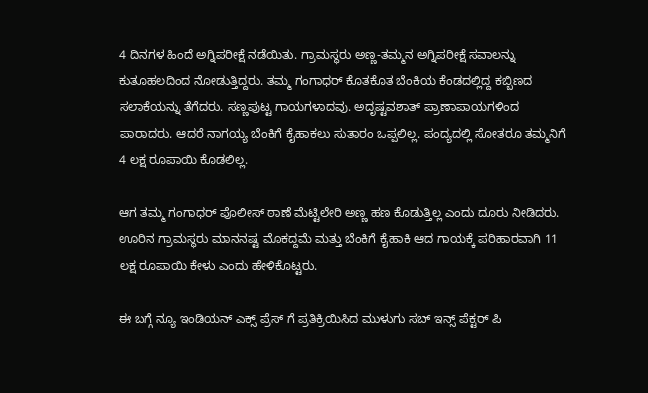4 ದಿನಗಳ ಹಿಂದೆ ಅಗ್ನಿಪರೀಕ್ಷೆ ನಡೆಯಿತು. ಗ್ರಾಮಸ್ಥರು ಅಣ್ಣ-ತಮ್ಮನ ಅಗ್ನಿಪರೀಕ್ಷೆ ಸವಾಲನ್ನು ಕುತೂಹಲದಿಂದ ನೋಡುತ್ತಿದ್ದರು. ತಮ್ಮ ಗಂಗಾಧರ್ ಕೊತಕೊತ ಬೆಂಕಿಯ ಕೆಂಡದಲ್ಲಿದ್ದ ಕಬ್ಬಿಣದ ಸಲಾಕೆಯನ್ನು ತೆಗೆದರು. ಸಣ್ಣಪುಟ್ಟ ಗಾಯಗಳಾದವು. ಅದೃಷ್ಟವಶಾತ್ ಪ್ರಾಣಾಪಾಯಗಳಿಂದ ಪಾರಾದರು. ಆದರೆ ನಾಗಯ್ಯ ಬೆಂಕಿಗೆ ಕೈಹಾಕಲು ಸುತಾರಂ ಒಪ್ಪಲಿಲ್ಲ. ಪಂದ್ಯದಲ್ಲಿ ಸೋತರೂ ತಮ್ಮನಿಗೆ 4 ಲಕ್ಷ ರೂಪಾಯಿ ಕೊಡಲಿಲ್ಲ.

ಆಗ ತಮ್ಮ ಗಂಗಾಧರ್ ಪೊಲೀಸ್ ಠಾಣೆ ಮೆಟ್ಟಿಲೇರಿ ಅಣ್ಣ ಹಣ ಕೊಡುತ್ತಿಲ್ಲ ಎಂದು ದೂರು ನೀಡಿದರು. ಊರಿನ ಗ್ರಾಮಸ್ಥರು ಮಾನನಷ್ಟ ಮೊಕದ್ದಮೆ ಮತ್ತು ಬೆಂಕಿಗೆ ಕೈಹಾಕಿ ಆದ ಗಾಯಕ್ಕೆ ಪರಿಹಾರವಾಗಿ 11 ಲಕ್ಷ ರೂಪಾಯಿ ಕೇಳು ಎಂದು ಹೇಳಿಕೊಟ್ಟರು.

ಈ ಬಗ್ಗೆ ನ್ಯೂ ಇಂಡಿಯನ್ ಎಕ್ಸ್ ಪ್ರೆಸ್ ಗೆ ಪ್ರತಿಕ್ರಿಯಿಸಿದ ಮುಳುಗು ಸಬ್ ಇನ್ಸ್ ಪೆಕ್ಟರ್ ಪಿ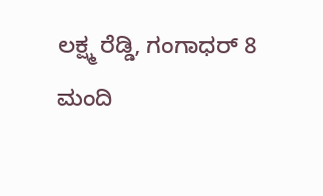ಲಕ್ಷ್ಮ ರೆಡ್ಡಿ, ಗಂಗಾಧರ್ 8 ಮಂದಿ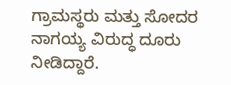ಗ್ರಾಮಸ್ಥರು ಮತ್ತು ಸೋದರ ನಾಗಯ್ಯ ವಿರುದ್ಧ ದೂರು ನೀಡಿದ್ದಾರೆ.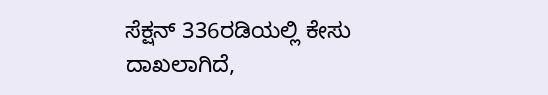ಸೆಕ್ಷನ್ 336ರಡಿಯಲ್ಲಿ ಕೇಸು ದಾಖಲಾಗಿದೆ,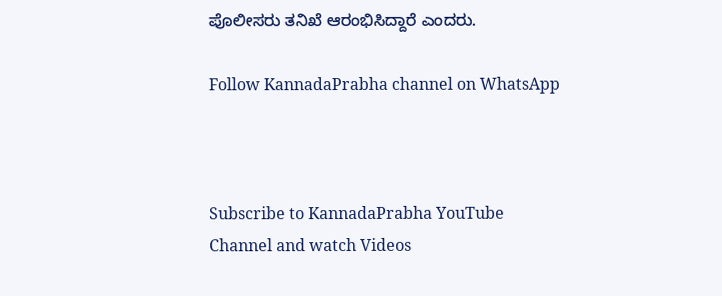ಪೊಲೀಸರು ತನಿಖೆ ಆರಂಭಿಸಿದ್ದಾರೆ ಎಂದರು.

Follow KannadaPrabha channel on WhatsApp



Subscribe to KannadaPrabha YouTube Channel and watch Videos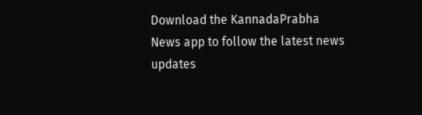Download the KannadaPrabha News app to follow the latest news updates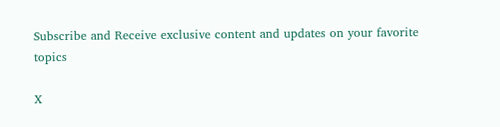Subscribe and Receive exclusive content and updates on your favorite topics

X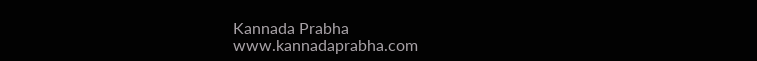Kannada Prabha
www.kannadaprabha.com